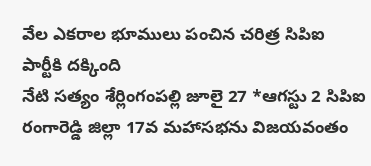వేల ఎకరాల భూములు పంచిన చరిత్ర సిపిఐ పార్టీకి దక్కింది
నేటి సత్యం శేర్లింగంపల్లి జూలై 27 *ఆగస్టు 2 సిపిఐ రంగారెడ్డి జిల్లా 17వ మహాసభను విజయవంతం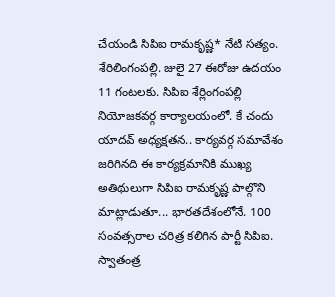చేయండి సిపిఐ రామకృష్ణ* నేటి సత్యం. శేరిలింగంపల్లి. జులై 27 ఈరోజు ఉదయం 11 గంటలకు. సిపిఐ శేర్లింగంపల్లి నియోజకవర్గ కార్యాలయంలో. కే చందు యాదవ్ అధ్యక్షతన.. కార్యవర్గ సమావేశం జరిగినది ఈ కార్యక్రమానికి ముఖ్య అతిథులుగా సిపిఐ రామకృష్ణ పాల్గొని మాట్లాడుతూ... భారతదేశంలోనే. 100 సంవత్సరాల చరిత్ర కలిగిన పార్టీ సిపిఐ. స్వాతంత్ర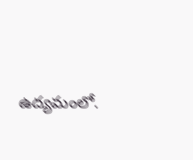ఉద్యమంలో.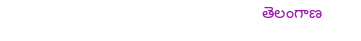తెలంగాణ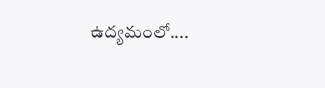ఉద్యమంలో....